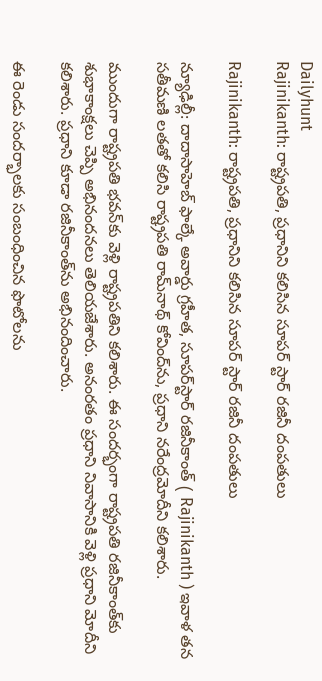Dailyhunt
Rajinikanth: రాష్ట్రపతి, ప్రధానిని కలిసిన సూపర్ స్టార్ రజినీ దంపతులు

Rajinikanth: రాష్ట్రపతి, ప్రధానిని కలిసిన సూపర్ స్టార్ రజినీ దంపతులు

న్యూఢిల్లీ: దాదాసాహెబ్ ఫాల్కే అవార్డు గ్రహీత, సూపర్‌స్టార్ రజినీకాంత్ ( Rajinikanth ) ఇవాళ తన సతీమణి లతతో కలిసి రాష్ట్రపతి రామ్‌నాథ్ కోవింద్‌ను, ప్రధాని నరేంద్రమోదీని కలిశారు.

ముందుగా రాష్ట్రపతి భవన్‌కు వెళ్లి రాష్ట్రపతిని కలిశారు. ఈ సందర్భంగా రాష్ట్రపతి రజినీకాంత్‌కు శుభాకాంక్షలు చెప్పి అభినందనలు తెలియజేశారు. అనంరతం ప్రధాని నివాసానికి వెళ్లి ప్రధాని మోదీని కలిశారు. ప్రధాని కూడా రజినీకాంత్‌ను అభినందించారు.

ఈ రెండు సందర్భాలకు సంబంధించిన ఫొటోలను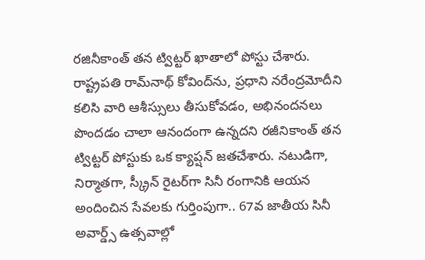రజినీకాంత్ తన ట్విట్టర్ ఖాతాలో పోస్టు చేశారు. రాష్ట్రపతి రామ్‌నాథ్ కోవింద్‌ను, ప్రధాని నరేంద్రమోదీని కలిసి వారి ఆశీస్సులు తీసుకోవడం, అభినందనలు పొందడం చాలా ఆనందంగా ఉన్నదని రజీనికాంత్ తన ట్విట్టర్ పోస్టుకు ఒక క్యాప్షన్ జతచేశారు. నటుడిగా, నిర్మాతగా, స్క్రీన్ రైటర్‌గా సినీ రంగానికి ఆయన అందించిన సేవలకు గుర్తింపుగా.. 67వ జాతీయ సినీ అవార్డ్స్ ఉత్సవాల్లో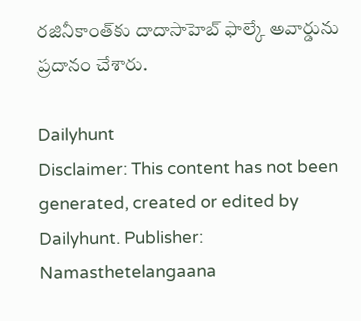రజినీకాంత్‌కు దాదాసాహెబ్ ఫాల్కే అవార్డును ప్రదానం చేశారు.

Dailyhunt
Disclaimer: This content has not been generated, created or edited by Dailyhunt. Publisher: Namasthetelangaana